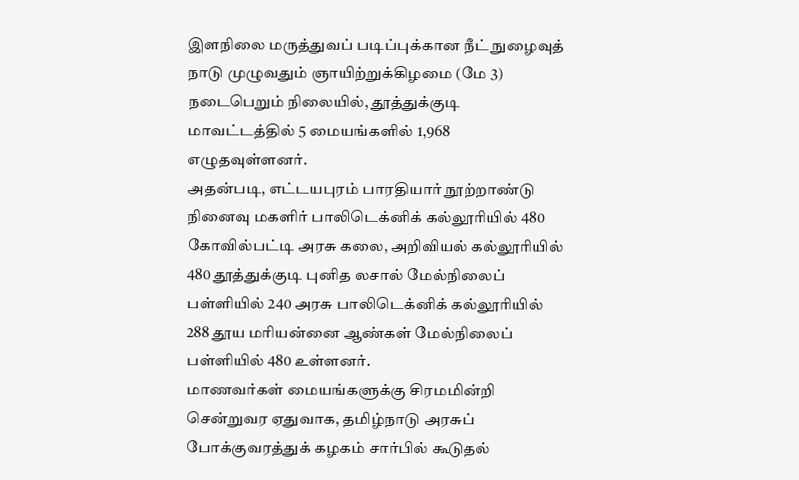இளநிலை மருத்துவப் படிப்புக்கான நீட் நுழைவுத் நாடு முழுவதும் ஞாயிற்றுக்கிழமை (மே 3) நடைபெறும் நிலையில், தூத்துக்குடி மாவட்டத்தில் 5 மையங்களில் 1,968 எழுதவுள்ளனர்.
அதன்படி, எட்டயபுரம் பாரதியார் நூற்றாண்டு நினைவு மகளிர் பாலிடெக்னிக் கல்லூரியில் 480 கோவில்பட்டி அரசு கலை, அறிவியல் கல்லூரியில் 480 தூத்துக்குடி புனித லசால் மேல்நிலைப் பள்ளியில் 240 அரசு பாலிடெக்னிக் கல்லூரியில் 288 தூய மரியன்னை ஆண்கள் மேல்நிலைப் பள்ளியில் 480 உள்ளனர்.
மாணவர்கள் மையங்களுக்கு சிரமமின்றி சென்றுவர ஏதுவாக, தமிழ்நாடு அரசுப் போக்குவரத்துக் கழகம் சார்பில் கூடுதல்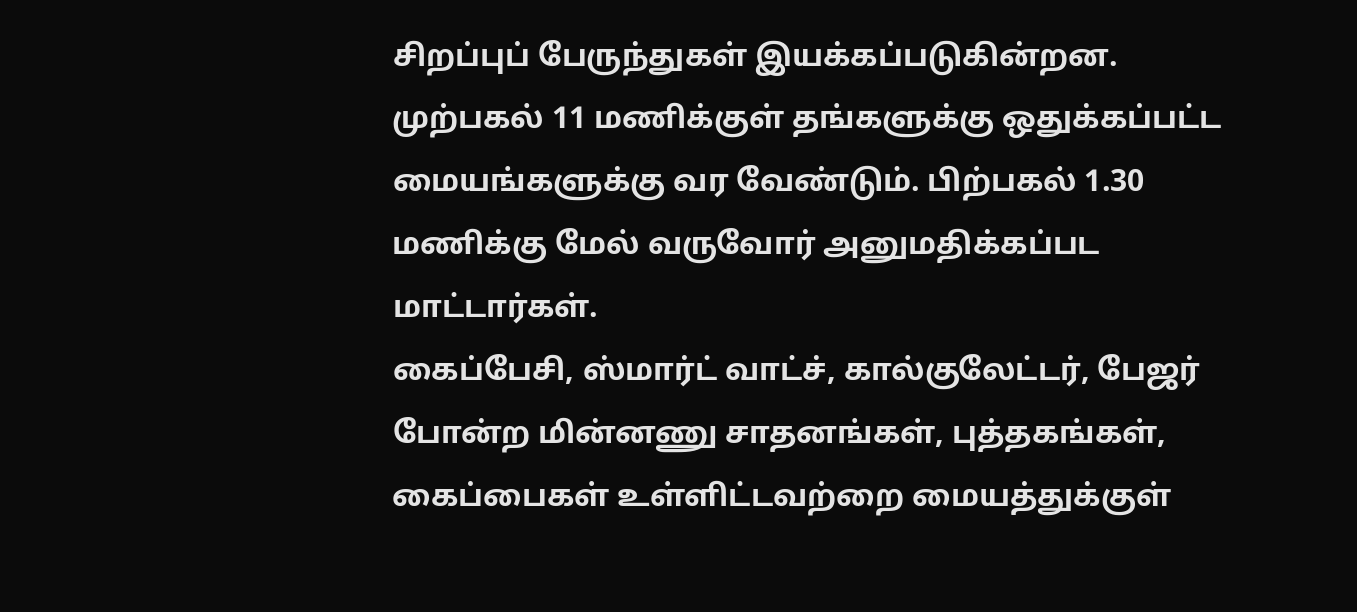சிறப்புப் பேருந்துகள் இயக்கப்படுகின்றன.
முற்பகல் 11 மணிக்குள் தங்களுக்கு ஒதுக்கப்பட்ட மையங்களுக்கு வர வேண்டும். பிற்பகல் 1.30 மணிக்கு மேல் வருவோர் அனுமதிக்கப்பட மாட்டார்கள்.
கைப்பேசி, ஸ்மார்ட் வாட்ச், கால்குலேட்டர், பேஜர் போன்ற மின்னணு சாதனங்கள், புத்தகங்கள், கைப்பைகள் உள்ளிட்டவற்றை மையத்துக்குள்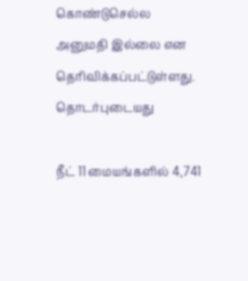கொண்டுசெல்ல அனுமதி இல்லை என தெரிவிக்கப்பட்டுள்ளது.
தொடர்புடையது

நீட் 11 மையங்களில் 4,741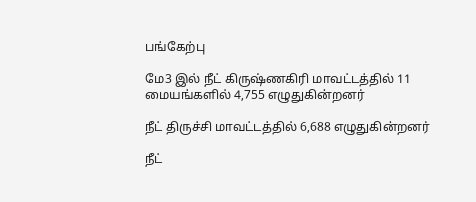பங்கேற்பு

மே3 இல் நீட் கிருஷ்ணகிரி மாவட்டத்தில் 11 மையங்களில் 4,755 எழுதுகின்றனர்

நீட் திருச்சி மாவட்டத்தில் 6,688 எழுதுகின்றனர்

நீட்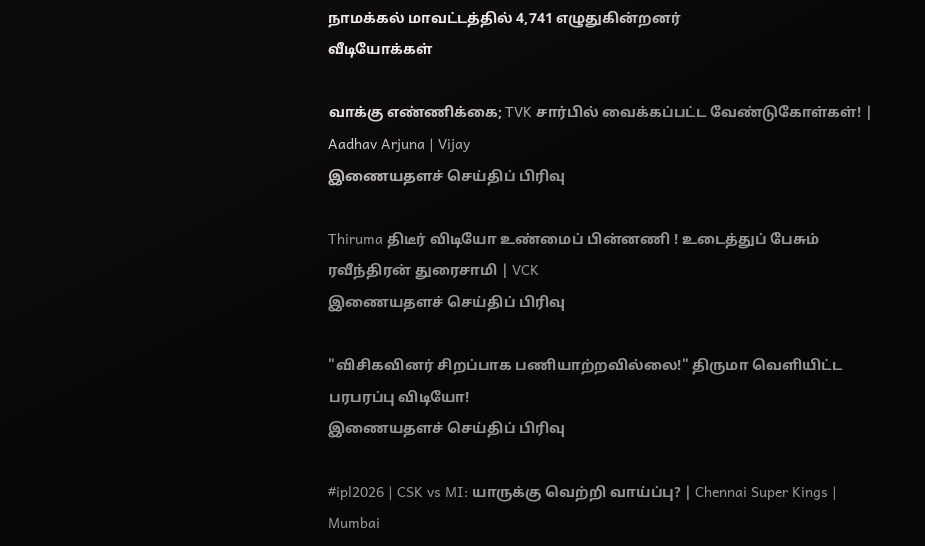நாமக்கல் மாவட்டத்தில் 4,741 எழுதுகின்றனர்
வீடியோக்கள்

வாக்கு எண்ணிக்கை; TVK சார்பில் வைக்கப்பட்ட வேண்டுகோள்கள்! | Aadhav Arjuna | Vijay
இணையதளச் செய்திப் பிரிவு

Thiruma திடீர் விடியோ உண்மைப் பின்னணி ! உடைத்துப் பேசும் ரவீந்திரன் துரைசாமி | VCK
இணையதளச் செய்திப் பிரிவு

"விசிகவினர் சிறப்பாக பணியாற்றவில்லை!" திருமா வெளியிட்ட பரபரப்பு விடியோ!
இணையதளச் செய்திப் பிரிவு

#ipl2026 | CSK vs MI: யாருக்கு வெற்றி வாய்ப்பு? | Chennai Super Kings | Mumbai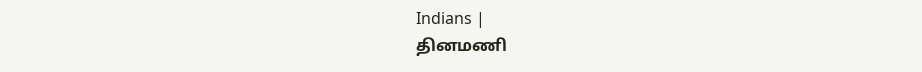Indians |
தினமணி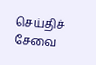செய்திச் சேவை